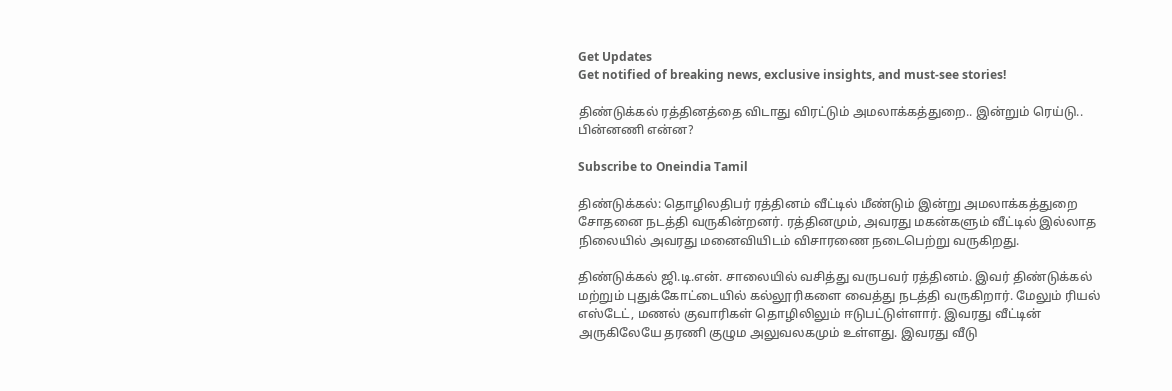Get Updates
Get notified of breaking news, exclusive insights, and must-see stories!

திண்டுக்கல் ரத்தினத்தை விடாது விரட்டும் அமலாக்கத்துறை.. இன்றும் ரெய்டு.. பின்னணி என்ன?

Subscribe to Oneindia Tamil

திண்டுக்கல்: தொழிலதிபர் ரத்தினம் வீட்டில் மீண்டும் இன்று அமலாக்கத்துறை சோதனை நடத்தி வருகின்றனர். ரத்தினமும், அவரது மகன்களும் வீட்டில் இல்லாத நிலையில் அவரது மனைவியிடம் விசாரணை நடைபெற்று வருகிறது.

திண்டுக்கல் ஜி.டி.என். சாலையில் வசித்து வருபவர் ரத்தினம். இவர் திண்டுக்கல் மற்றும் புதுக்கோட்டையில் கல்லூரிகளை வைத்து நடத்தி வருகிறார். மேலும் ரியல் எஸ்டேட், மணல் குவாரிகள் தொழிலிலும் ஈடுபட்டுள்ளார். இவரது வீட்டின் அருகிலேயே தரணி குழும அலுவலகமும் உள்ளது. இவரது வீடு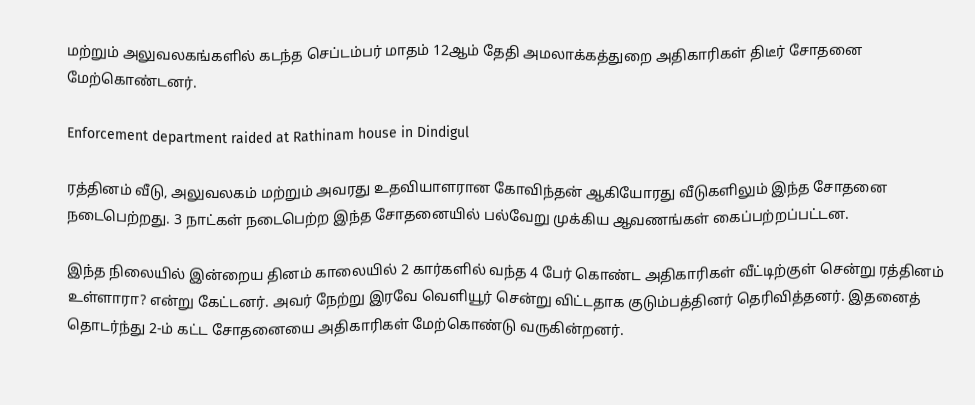மற்றும் அலுவலகங்களில் கடந்த செப்டம்பர் மாதம் 12ஆம் தேதி அமலாக்கத்துறை அதிகாரிகள் திடீர் சோதனை மேற்கொண்டனர்.

Enforcement department raided at Rathinam house in Dindigul

ரத்தினம் வீடு, அலுவலகம் மற்றும் அவரது உதவியாளரான கோவிந்தன் ஆகியோரது வீடுகளிலும் இந்த சோதனை நடைபெற்றது. 3 நாட்கள் நடைபெற்ற இந்த சோதனையில் பல்வேறு முக்கிய ஆவணங்கள் கைப்பற்றப்பட்டன.

இந்த நிலையில் இன்றைய தினம் காலையில் 2 கார்களில் வந்த 4 பேர் கொண்ட அதிகாரிகள் வீட்டிற்குள் சென்று ரத்தினம் உள்ளாரா? என்று கேட்டனர். அவர் நேற்று இரவே வெளியூர் சென்று விட்டதாக குடும்பத்தினர் தெரிவித்தனர். இதனைத் தொடர்ந்து 2-ம் கட்ட சோதனையை அதிகாரிகள் மேற்கொண்டு வருகின்றனர்.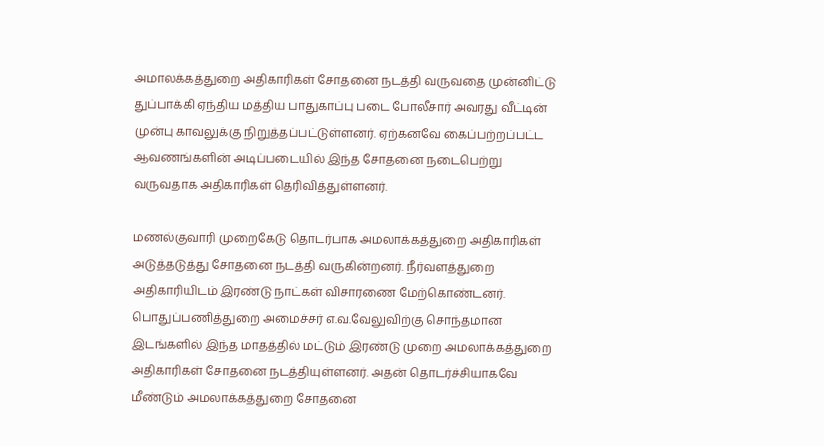அமாலக்கத்துறை அதிகாரிகள் சோதனை நடத்தி வருவதை முன்னிட்டு துப்பாக்கி ஏந்திய மத்திய பாதுகாப்பு படை போலீசார் அவரது வீட்டின் முன்பு காவலுக்கு நிறுத்தப்பட்டுள்ளனர். ஏற்கனவே கைப்பற்றப்பட்ட ஆவணங்களின் அடிப்படையில் இந்த சோதனை நடைபெற்று வருவதாக அதிகாரிகள் தெரிவித்துள்ளனர்.

மணல்குவாரி முறைகேடு தொடர்பாக அமலாக்கத்துறை அதிகாரிகள் அடுத்தடுத்து சோதனை நடத்தி வருகின்றனர். நீர்வளத்துறை அதிகாரியிடம் இரண்டு நாட்கள் விசாரணை மேற்கொண்டனர். பொதுப்பணித்துறை அமைச்சர் எ.வ.வேலுவிற்கு சொந்தமான இடங்களில் இந்த மாதத்தில் மட்டும் இரண்டு முறை அமலாக்கத்துறை அதிகாரிகள் சோதனை நடத்தியுள்ளனர். அதன் தொடர்ச்சியாகவே மீண்டும் அமலாக்கத்துறை சோதனை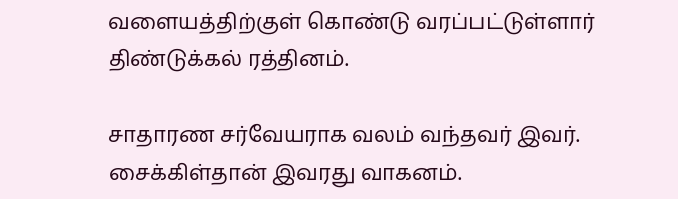வளையத்திற்குள் கொண்டு வரப்பட்டுள்ளார் திண்டுக்கல் ரத்தினம்.

சாதாரண சர்வேயராக வலம் வந்தவர் இவர். சைக்கிள்தான் இவரது வாகனம்.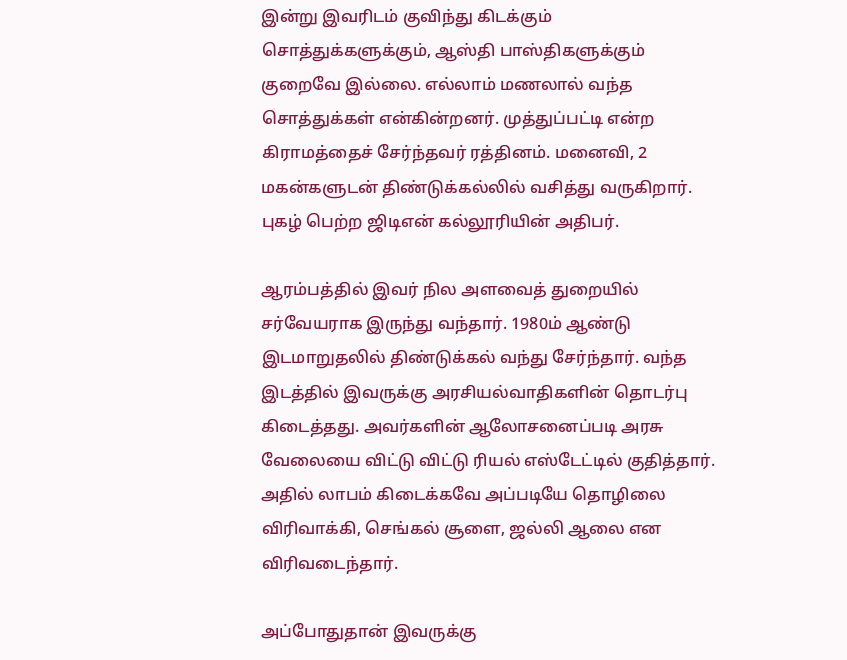இன்று இவரிடம் குவிந்து கிடக்கும் சொத்துக்களுக்கும், ஆஸ்தி பாஸ்திகளுக்கும் குறைவே இல்லை. எல்லாம் மணலால் வந்த சொத்துக்கள் என்கின்றனர். முத்துப்பட்டி என்ற கிராமத்தைச் சேர்ந்தவர் ரத்தினம். மனைவி, 2 மகன்களுடன் திண்டுக்கல்லில் வசித்து வருகிறார். புகழ் பெற்ற ஜிடிஎன் கல்லூரியின் அதிபர்.

ஆரம்பத்தில் இவர் நில அளவைத் துறையில் சர்வேயராக இருந்து வந்தார். 1980ம் ஆண்டு இடமாறுதலில் திண்டுக்கல் வந்து சேர்ந்தார். வந்த இடத்தில் இவருக்கு அரசியல்வாதிகளின் தொடர்பு கிடைத்தது. அவர்களின் ஆலோசனைப்படி அரசு வேலையை விட்டு விட்டு ரியல் எஸ்டேட்டில் குதித்தார். அதில் லாபம் கிடைக்கவே அப்படியே தொழிலை விரிவாக்கி, செங்கல் சூளை, ஜல்லி ஆலை என விரிவடைந்தார்.

அப்போதுதான் இவருக்கு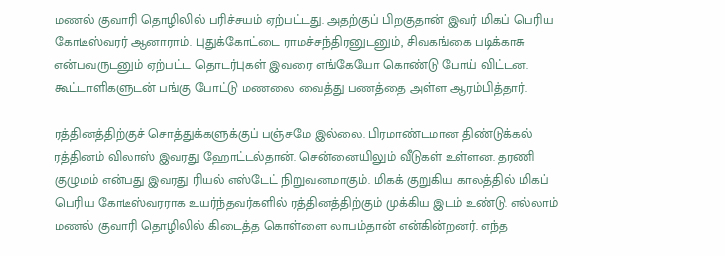மணல் குவாரி தொழிலில் பரிச்சயம் ஏற்பட்டது. அதற்குப் பிறகுதான் இவர் மிகப் பெரிய கோடீஸ்வரர் ஆனாராம். புதுக்கோட்டை ராமச்சந்திரனுடனும், சிவகங்கை படிக்காசு என்பவருடனும் ஏற்பட்ட தொடர்புகள் இவரை எங்கேயோ கொண்டு போய் விட்டன. கூட்டாளிகளுடன் பங்கு போட்டு மணலை வைத்து பணத்தை அள்ள ஆரம்பித்தார்.

ரத்தினத்திற்குச் சொத்துக்களுக்குப் பஞ்சமே இல்லை. பிரமாண்டமான திண்டுக்கல் ரத்தினம் விலாஸ் இவரது ஹோட்டல்தான். சென்னையிலும் வீடுகள் உள்ளன. தரணி குழுமம் என்பது இவரது ரியல் எஸ்டேட் நிறுவனமாகும். மிகக் குறுகிய காலத்தில் மிகப் பெரிய கோடீஸ்வரராக உயர்ந்தவர்களில் ரத்தினத்திற்கும் முக்கிய இடம் உண்டு. எல்லாம் மணல் குவாரி தொழிலில் கிடைத்த கொள்ளை லாபம்தான் என்கின்றனர். எந்த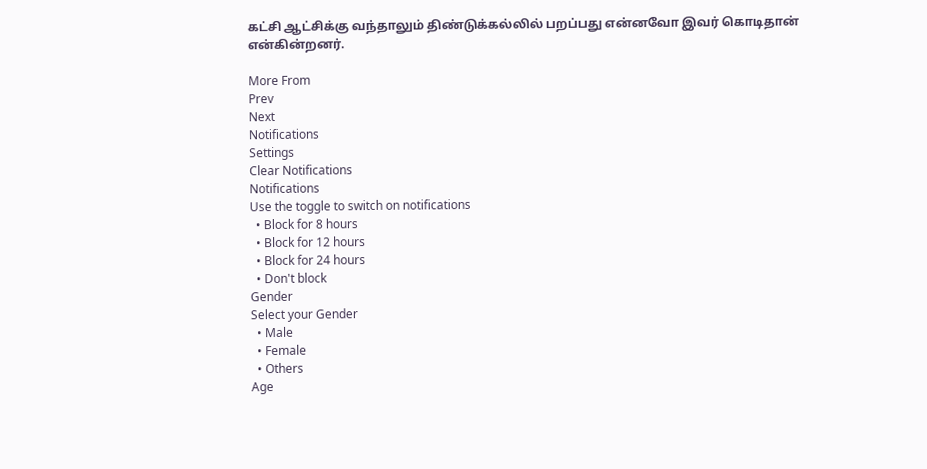கட்சி ஆட்சிக்கு வந்தாலும் திண்டுக்கல்லில் பறப்பது என்னவோ இவர் கொடிதான் என்கின்றனர்.

More From
Prev
Next
Notifications
Settings
Clear Notifications
Notifications
Use the toggle to switch on notifications
  • Block for 8 hours
  • Block for 12 hours
  • Block for 24 hours
  • Don't block
Gender
Select your Gender
  • Male
  • Female
  • Others
Age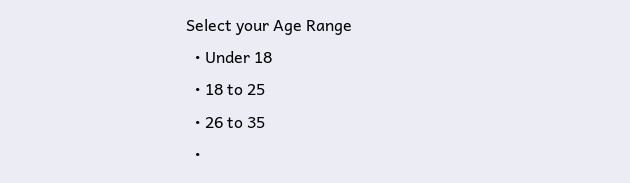Select your Age Range
  • Under 18
  • 18 to 25
  • 26 to 35
  •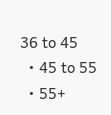36 to 45
  • 45 to 55
  • 55+